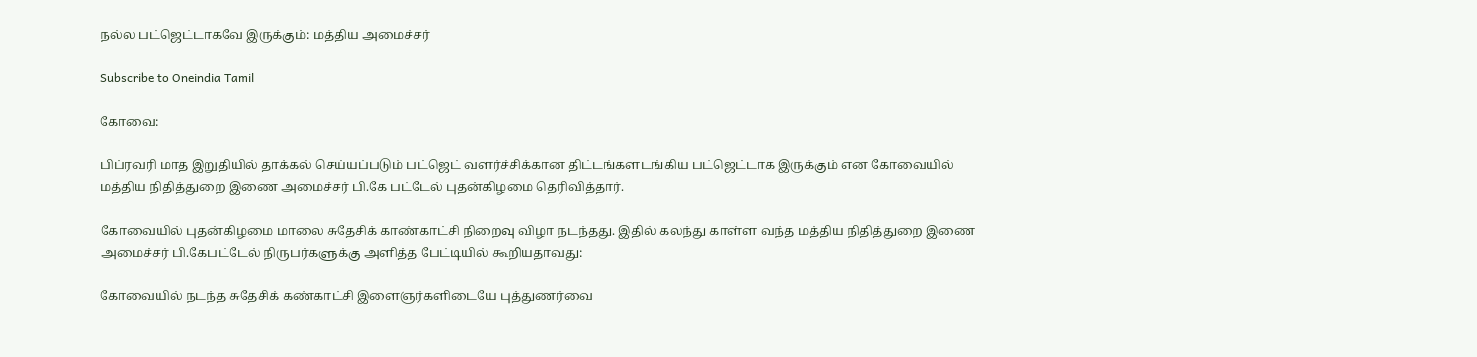நல்ல பட்ஜெட்டாகவே இருக்கும்: மத்திய அமைச்சர்

Subscribe to Oneindia Tamil

கோவை:

பிப்ரவரி மாத இறுதியில் தாக்கல் செய்யப்படும் பட்ஜெட் வளர்ச்சிக்கான திட்டங்களடங்கிய பட்ஜெட்டாக இருக்கும் என கோவையில் மத்திய நிதித்துறை இணை அமைச்சர் பி.கே பட்டேல் புதன்கிழமை தெரிவித்தார்.

கோவையில் புதன்கிழமை மாலை சுதேசிக் காண்காட்சி நிறைவு விழா நடந்தது. இதில் கலந்து காள்ள வந்த மத்திய நிதித்துறை இணை அமைச்சர் பி.கேபட்டேல் நிருபர்களுக்கு அளித்த பேட்டியில் கூறியதாவது:

கோவையில் நடந்த சுதேசிக் கண்காட்சி இளைஞர்களிடையே புத்துணர்வை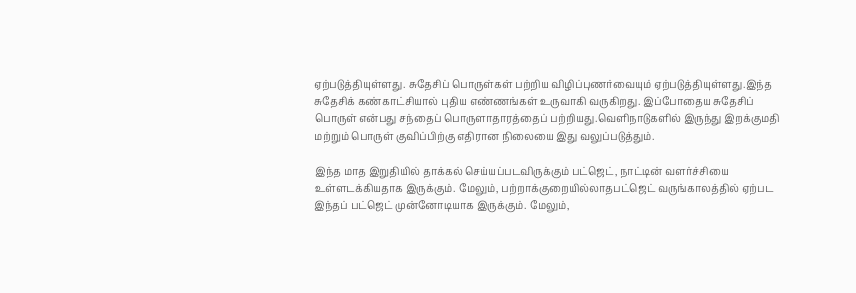ஏற்படுத்தியுள்ளது. சுதேசிப் பொருள்கள் பற்றிய விழிப்புணர்வையும் ஏற்படுத்தியுள்ளது.இந்த சுதேசிக் கண்காட்சியால் புதிய எண்ணங்கள் உருவாகி வருகிறது. இப்போதைய சுதேசிப் பொருள் என்பது சந்தைப் பொருளாதாரத்தைப் பற்றியது.வெளிநாடுகளில் இருந்து இறக்குமதி மற்றும் பொருள் குவிப்பிற்கு எதிரான நிலையை இது வலுப்படுத்தும்.

இந்த மாத இறுதியில் தாக்கல் செய்யப்படவிருக்கும் பட்ஜெட், நாட்டின் வளர்ச்சியை உள்ளடக்கியதாக இருக்கும். மேலும், பற்றாக்குறையில்லாதபட்ஜெட் வருங்காலத்தில் ஏற்பட இந்தப் பட்ஜெட் முன்னோடியாக இருக்கும். மேலும்,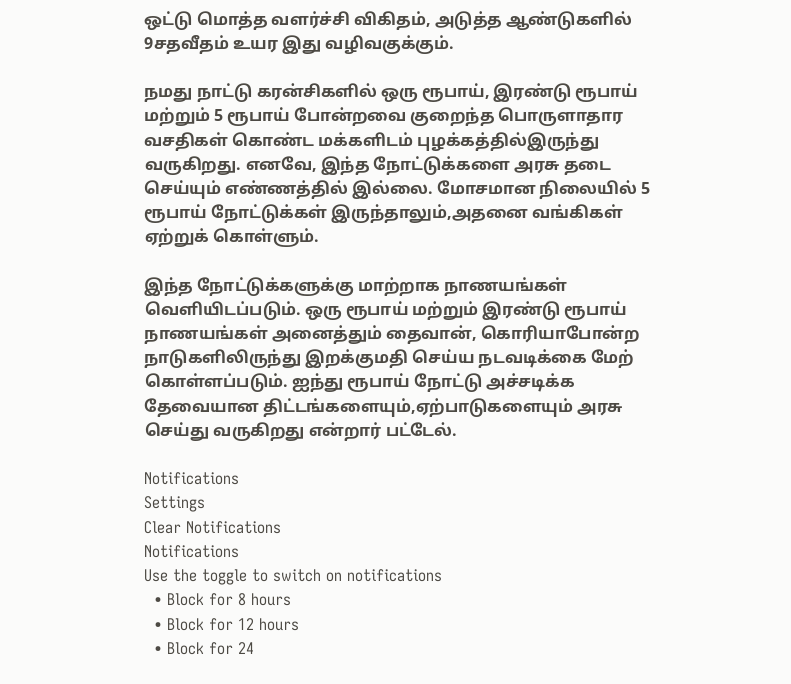ஒட்டு மொத்த வளர்ச்சி விகிதம், அடுத்த ஆண்டுகளில் 9சதவீதம் உயர இது வழிவகுக்கும்.

நமது நாட்டு கரன்சிகளில் ஒரு ரூபாய், இரண்டு ரூபாய் மற்றும் 5 ரூபாய் போன்றவை குறைந்த பொருளாதார வசதிகள் கொண்ட மக்களிடம் புழக்கத்தில்இருந்து வருகிறது. எனவே, இந்த நோட்டுக்களை அரசு தடை செய்யும் எண்ணத்தில் இல்லை. மோசமான நிலையில் 5 ரூபாய் நோட்டுக்கள் இருந்தாலும்,அதனை வங்கிகள் ஏற்றுக் கொள்ளும்.

இந்த நோட்டுக்களுக்கு மாற்றாக நாணயங்கள் வெளியிடப்படும். ஒரு ரூபாய் மற்றும் இரண்டு ரூபாய் நாணயங்கள் அனைத்தும் தைவான், கொரியாபோன்ற நாடுகளிலிருந்து இறக்குமதி செய்ய நடவடிக்கை மேற் கொள்ளப்படும். ஐந்து ரூபாய் நோட்டு அச்சடிக்க தேவையான திட்டங்களையும்,ஏற்பாடுகளையும் அரசு செய்து வருகிறது என்றார் பட்டேல்.

Notifications
Settings
Clear Notifications
Notifications
Use the toggle to switch on notifications
  • Block for 8 hours
  • Block for 12 hours
  • Block for 24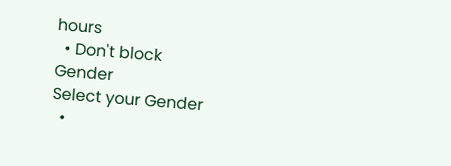hours
  • Don't block
Gender
Select your Gender
  •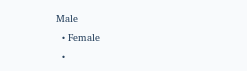Male
  • Female
  •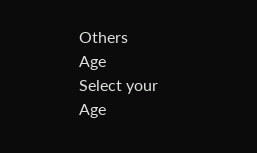Others
Age
Select your Age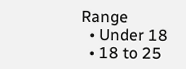Range
  • Under 18
  • 18 to 25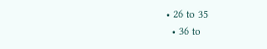• 26 to 35
  • 36 to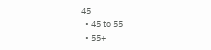45
  • 45 to 55
  • 55+